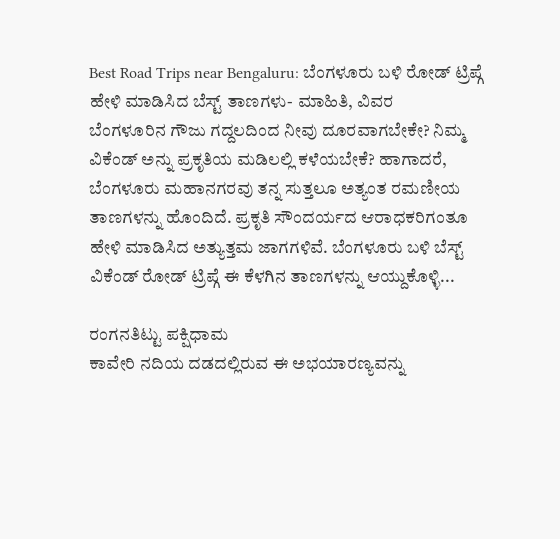Best Road Trips near Bengaluru: ಬೆಂಗಳೂರು ಬಳಿ ರೋಡ್ ಟ್ರಿಪ್ಗೆ ಹೇಳಿ ಮಾಡಿಸಿದ ಬೆಸ್ಟ್ ತಾಣಗಳು- ಮಾಹಿತಿ, ವಿವರ
ಬೆಂಗಳೂರಿನ ಗೌಜು ಗದ್ದಲದಿಂದ ನೀವು ದೂರವಾಗಬೇಕೇ? ನಿಮ್ಮ ವಿಕೆಂಡ್ ಅನ್ನು ಪ್ರಕೃತಿಯ ಮಡಿಲಲ್ಲಿ ಕಳೆಯಬೇಕೆ? ಹಾಗಾದರೆ, ಬೆಂಗಳೂರು ಮಹಾನಗರವು ತನ್ನ ಸುತ್ತಲೂ ಅತ್ಯಂತ ರಮಣೀಯ ತಾಣಗಳನ್ನು ಹೊಂದಿದೆ. ಪ್ರಕೃತಿ ಸೌಂದರ್ಯದ ಆರಾಧಕರಿಗಂತೂ ಹೇಳಿ ಮಾಡಿಸಿದ ಅತ್ಯುತ್ತಮ ಜಾಗಗಳಿವೆ. ಬೆಂಗಳೂರು ಬಳಿ ಬೆಸ್ಟ್ ವಿಕೆಂಡ್ ರೋಡ್ ಟ್ರಿಪ್ಗೆ ಈ ಕೆಳಗಿನ ತಾಣಗಳನ್ನು ಆಯ್ದುಕೊಳ್ಳಿ...

ರಂಗನತಿಟ್ಟು ಪಕ್ಷಿಧಾಮ
ಕಾವೇರಿ ನದಿಯ ದಡದಲ್ಲಿರುವ ಈ ಅಭಯಾರಣ್ಯವನ್ನು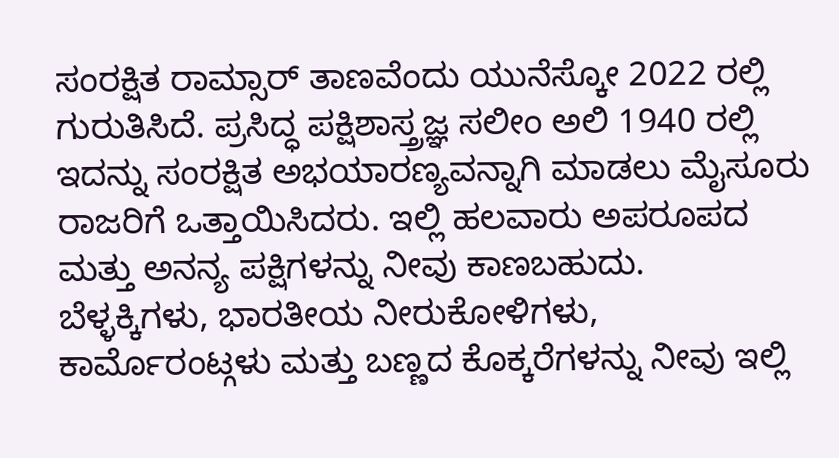ಸಂರಕ್ಷಿತ ರಾಮ್ಸಾರ್ ತಾಣವೆಂದು ಯುನೆಸ್ಕೋ 2022 ರಲ್ಲಿ ಗುರುತಿಸಿದೆ. ಪ್ರಸಿದ್ಧ ಪಕ್ಷಿಶಾಸ್ತ್ರಜ್ಞ ಸಲೀಂ ಅಲಿ 1940 ರಲ್ಲಿ ಇದನ್ನು ಸಂರಕ್ಷಿತ ಅಭಯಾರಣ್ಯವನ್ನಾಗಿ ಮಾಡಲು ಮೈಸೂರು ರಾಜರಿಗೆ ಒತ್ತಾಯಿಸಿದರು. ಇಲ್ಲಿ ಹಲವಾರು ಅಪರೂಪದ ಮತ್ತು ಅನನ್ಯ ಪಕ್ಷಿಗಳನ್ನು ನೀವು ಕಾಣಬಹುದು.
ಬೆಳ್ಳಕ್ಕಿಗಳು, ಭಾರತೀಯ ನೀರುಕೋಳಿಗಳು, ಕಾರ್ಮೊರಂಟ್ಗಳು ಮತ್ತು ಬಣ್ಣದ ಕೊಕ್ಕರೆಗಳನ್ನು ನೀವು ಇಲ್ಲಿ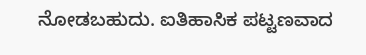ನೋಡಬಹುದು. ಐತಿಹಾಸಿಕ ಪಟ್ಟಣವಾದ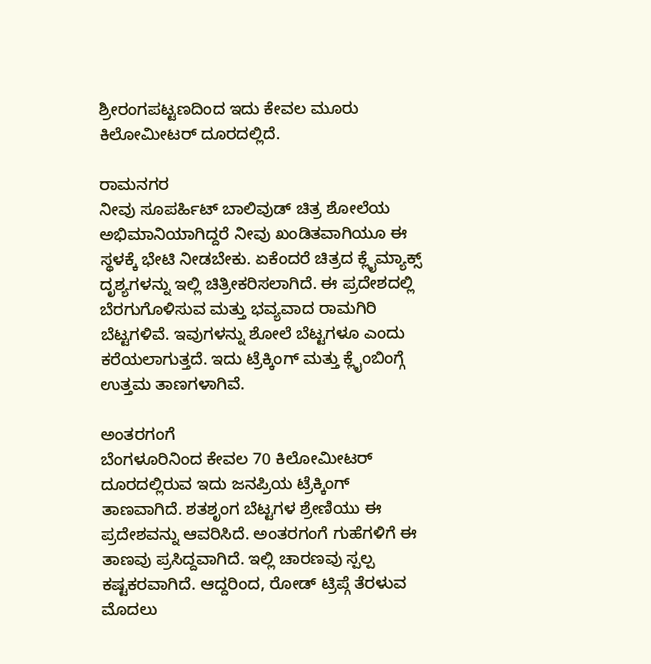ಶ್ರೀರಂಗಪಟ್ಟಣದಿಂದ ಇದು ಕೇವಲ ಮೂರು ಕಿಲೋಮೀಟರ್ ದೂರದಲ್ಲಿದೆ.

ರಾಮನಗರ
ನೀವು ಸೂಪರ್ಹಿಟ್ ಬಾಲಿವುಡ್ ಚಿತ್ರ ಶೋಲೆಯ ಅಭಿಮಾನಿಯಾಗಿದ್ದರೆ ನೀವು ಖಂಡಿತವಾಗಿಯೂ ಈ ಸ್ಥಳಕ್ಕೆ ಭೇಟಿ ನೀಡಬೇಕು. ಏಕೆಂದರೆ ಚಿತ್ರದ ಕ್ಲೈಮ್ಯಾಕ್ಸ್ ದೃಶ್ಯಗಳನ್ನು ಇಲ್ಲಿ ಚಿತ್ರೀಕರಿಸಲಾಗಿದೆ. ಈ ಪ್ರದೇಶದಲ್ಲಿ ಬೆರಗುಗೊಳಿಸುವ ಮತ್ತು ಭವ್ಯವಾದ ರಾಮಗಿರಿ ಬೆಟ್ಟಗಳಿವೆ. ಇವುಗಳನ್ನು ಶೋಲೆ ಬೆಟ್ಟಗಳೂ ಎಂದು ಕರೆಯಲಾಗುತ್ತದೆ. ಇದು ಟ್ರೆಕ್ಕಿಂಗ್ ಮತ್ತು ಕ್ಲೈಂಬಿಂಗ್ಗೆ ಉತ್ತಮ ತಾಣಗಳಾಗಿವೆ.

ಅಂತರಗಂಗೆ
ಬೆಂಗಳೂರಿನಿಂದ ಕೇವಲ 70 ಕಿಲೋಮೀಟರ್ ದೂರದಲ್ಲಿರುವ ಇದು ಜನಪ್ರಿಯ ಟ್ರೆಕ್ಕಿಂಗ್ ತಾಣವಾಗಿದೆ. ಶತಶೃಂಗ ಬೆಟ್ಟಗಳ ಶ್ರೇಣಿಯು ಈ ಪ್ರದೇಶವನ್ನು ಆವರಿಸಿದೆ. ಅಂತರಗಂಗೆ ಗುಹೆಗಳಿಗೆ ಈ ತಾಣವು ಪ್ರಸಿದ್ದವಾಗಿದೆ. ಇಲ್ಲಿ ಚಾರಣವು ಸ್ಪಲ್ಪ ಕಷ್ಟಕರವಾಗಿದೆ. ಆದ್ದರಿಂದ, ರೋಡ್ ಟ್ರಿಪ್ಗೆ ತೆರಳುವ ಮೊದಲು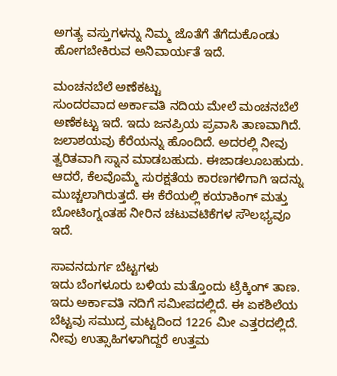ಅಗತ್ಯ ವಸ್ತುಗಳನ್ನು ನಿಮ್ಮ ಜೊತೆಗೆ ತೆಗೆದುಕೊಂಡು ಹೋಗಬೇಕಿರುವ ಅನಿವಾರ್ಯತೆ ಇದೆ.

ಮಂಚನಬೆಲೆ ಅಣೆಕಟ್ಟು
ಸುಂದರವಾದ ಅರ್ಕಾವತಿ ನದಿಯ ಮೇಲೆ ಮಂಚನಬೆಲೆ ಅಣೆಕಟ್ಟು ಇದೆ. ಇದು ಜನಪ್ರಿಯ ಪ್ರವಾಸಿ ತಾಣವಾಗಿದೆ. ಜಲಾಶಯವು ಕೆರೆಯನ್ನು ಹೊಂದಿದೆ. ಅದರಲ್ಲಿ ನೀವು ತ್ವರಿತವಾಗಿ ಸ್ನಾನ ಮಾಡಬಹುದು. ಈಜಾಡಲೂಬಹುದು. ಆದರೆ, ಕೆಲವೊಮ್ಮೆ ಸುರಕ್ಷತೆಯ ಕಾರಣಗಳಿಗಾಗಿ ಇದನ್ನು ಮುಚ್ಚಲಾಗಿರುತ್ತದೆ. ಈ ಕೆರೆಯಲ್ಲಿ ಕಯಾಕಿಂಗ್ ಮತ್ತು ಬೋಟಿಂಗ್ನಂತಹ ನೀರಿನ ಚಟುವಟಿಕೆಗಳ ಸೌಲಭ್ಯವೂ ಇದೆ.

ಸಾವನದುರ್ಗ ಬೆಟ್ಟಗಳು
ಇದು ಬೆಂಗಳೂರು ಬಳಿಯ ಮತ್ತೊಂದು ಟ್ರೆಕ್ಕಿಂಗ್ ತಾಣ. ಇದು ಅರ್ಕಾವತಿ ನದಿಗೆ ಸಮೀಪದಲ್ಲಿದೆ. ಈ ಏಕಶಿಲೆಯ ಬೆಟ್ಟವು ಸಮುದ್ರ ಮಟ್ಟದಿಂದ 1226 ಮೀ ಎತ್ತರದಲ್ಲಿದೆ. ನೀವು ಉತ್ಸಾಹಿಗಳಾಗಿದ್ದರೆ ಉತ್ತಮ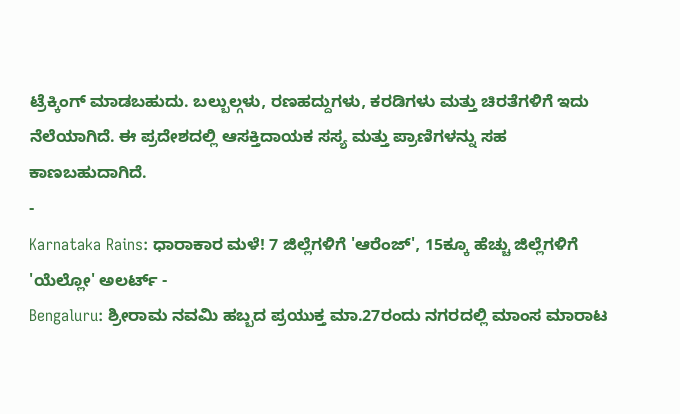ಟ್ರೆಕ್ಕಿಂಗ್ ಮಾಡಬಹುದು. ಬಲ್ಬುಲ್ಗಳು, ರಣಹದ್ದುಗಳು, ಕರಡಿಗಳು ಮತ್ತು ಚಿರತೆಗಳಿಗೆ ಇದು ನೆಲೆಯಾಗಿದೆ. ಈ ಪ್ರದೇಶದಲ್ಲಿ ಆಸಕ್ತಿದಾಯಕ ಸಸ್ಯ ಮತ್ತು ಪ್ರಾಣಿಗಳನ್ನು ಸಹ ಕಾಣಬಹುದಾಗಿದೆ.
-
Karnataka Rains: ಧಾರಾಕಾರ ಮಳೆ! 7 ಜಿಲ್ಲೆಗಳಿಗೆ 'ಆರೆಂಜ್', 15ಕ್ಕೂ ಹೆಚ್ಚು ಜಿಲ್ಲೆಗಳಿಗೆ 'ಯೆಲ್ಲೋ' ಅಲರ್ಟ್ -
Bengaluru: ಶ್ರೀರಾಮ ನವಮಿ ಹಬ್ಬದ ಪ್ರಯುಕ್ತ ಮಾ.27ರಂದು ನಗರದಲ್ಲಿ ಮಾಂಸ ಮಾರಾಟ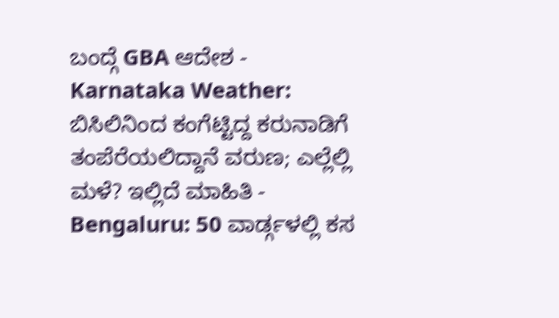ಬಂದ್ಗೆ GBA ಆದೇಶ -
Karnataka Weather: ಬಿಸಿಲಿನಿಂದ ಕಂಗೆಟ್ಟಿದ್ದ ಕರುನಾಡಿಗೆ ತಂಪೆರೆಯಲಿದ್ದಾನೆ ವರುಣ; ಎಲ್ಲೆಲ್ಲಿ ಮಳೆ? ಇಲ್ಲಿದೆ ಮಾಹಿತಿ -
Bengaluru: 50 ವಾರ್ಡ್ಗಳಲ್ಲಿ ಕಸ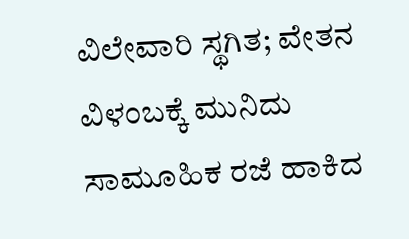ವಿಲೇವಾರಿ ಸ್ಥಗಿತ; ವೇತನ ವಿಳಂಬಕ್ಕೆ ಮುನಿದು ಸಾಮೂಹಿಕ ರಜೆ ಹಾಕಿದ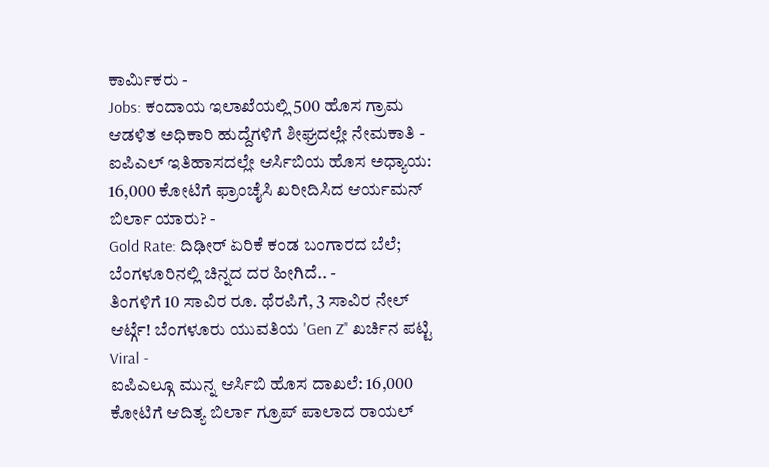ಕಾರ್ಮಿಕರು -
Jobs: ಕಂದಾಯ ಇಲಾಖೆಯಲ್ಲಿ 500 ಹೊಸ ಗ್ರಾಮ ಆಡಳಿತ ಅಧಿಕಾರಿ ಹುದ್ದೆಗಳಿಗೆ ಶೀಘ್ರದಲ್ಲೇ ನೇಮಕಾತಿ -
ಐಪಿಎಲ್ ಇತಿಹಾಸದಲ್ಲೇ ಆರ್ಸಿಬಿಯ ಹೊಸ ಅಧ್ಯಾಯ: 16,000 ಕೋಟಿಗೆ ಫ್ರಾಂಚೈಸಿ ಖರೀದಿಸಿದ ಆರ್ಯಮನ್ ಬಿರ್ಲಾ ಯಾರು? -
Gold Rate: ದಿಢೀರ್ ಏರಿಕೆ ಕಂಡ ಬಂಗಾರದ ಬೆಲೆ; ಬೆಂಗಳೂರಿನಲ್ಲಿ ಚಿನ್ನದ ದರ ಹೀಗಿದೆ.. -
ತಿಂಗಳಿಗೆ 10 ಸಾವಿರ ರೂ. ಥೆರಪಿಗೆ, 3 ಸಾವಿರ ನೇಲ್ ಆರ್ಟ್ಗೆ! ಬೆಂಗಳೂರು ಯುವತಿಯ 'Gen Z’' ಖರ್ಚಿನ ಪಟ್ಟಿ Viral -
ಐಪಿಎಲ್ಗೂ ಮುನ್ನ ಆರ್ಸಿಬಿ ಹೊಸ ದಾಖಲೆ: 16,000 ಕೋಟಿಗೆ ಆದಿತ್ಯ ಬಿರ್ಲಾ ಗ್ರೂಪ್ ಪಾಲಾದ ರಾಯಲ್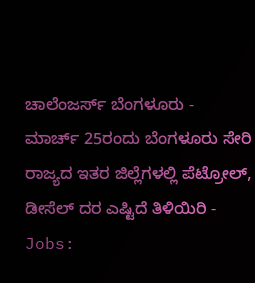ಚಾಲೆಂಜರ್ಸ್ ಬೆಂಗಳೂರು -
ಮಾರ್ಚ್ 25ರಂದು ಬೆಂಗಳೂರು ಸೇರಿ ರಾಜ್ಯದ ಇತರ ಜಿಲ್ಲೆಗಳಲ್ಲಿ ಪೆಟ್ರೋಲ್, ಡೀಸೆಲ್ ದರ ಎಷ್ಟಿದೆ ತಿಳಿಯಿರಿ -
Jobs: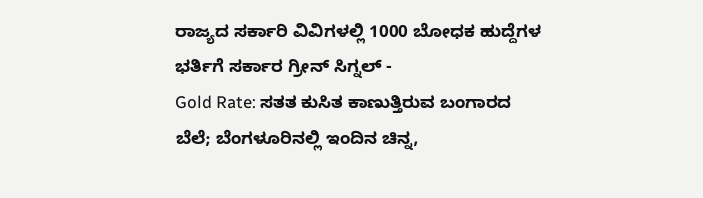ರಾಜ್ಯದ ಸರ್ಕಾರಿ ವಿವಿಗಳಲ್ಲಿ 1000 ಬೋಧಕ ಹುದ್ದೆಗಳ ಭರ್ತಿಗೆ ಸರ್ಕಾರ ಗ್ರೀನ್ ಸಿಗ್ನಲ್ -
Gold Rate: ಸತತ ಕುಸಿತ ಕಾಣುತ್ತಿರುವ ಬಂಗಾರದ ಬೆಲೆ; ಬೆಂಗಳೂರಿನಲ್ಲಿ ಇಂದಿನ ಚಿನ್ನ,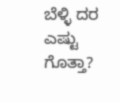ಬೆಳ್ಳಿ ದರ ಎಷ್ಟು ಗೊತ್ತಾ?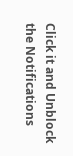Click it and Unblock the Notifications